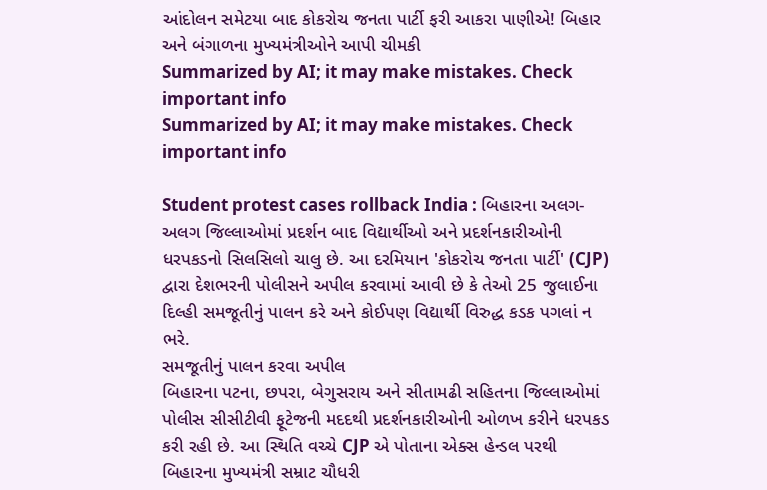આંદોલન સમેટયા બાદ કોકરોચ જનતા પાર્ટી ફરી આકરા પાણીએ! બિહાર અને બંગાળના મુખ્યમંત્રીઓને આપી ચીમકી
Summarized by AI; it may make mistakes. Check important info
Summarized by AI; it may make mistakes. Check important info

Student protest cases rollback India : બિહારના અલગ-અલગ જિલ્લાઓમાં પ્રદર્શન બાદ વિદ્યાર્થીઓ અને પ્રદર્શનકારીઓની ધરપકડનો સિલસિલો ચાલુ છે. આ દરમિયાન 'કોકરોચ જનતા પાર્ટી' (CJP) દ્વારા દેશભરની પોલીસને અપીલ કરવામાં આવી છે કે તેઓ 25 જુલાઈના દિલ્હી સમજૂતીનું પાલન કરે અને કોઈપણ વિદ્યાર્થી વિરુદ્ધ કડક પગલાં ન ભરે.
સમજૂતીનું પાલન કરવા અપીલ
બિહારના પટના, છપરા, બેગુસરાય અને સીતામઢી સહિતના જિલ્લાઓમાં પોલીસ સીસીટીવી ફૂટેજની મદદથી પ્રદર્શનકારીઓની ઓળખ કરીને ધરપકડ કરી રહી છે. આ સ્થિતિ વચ્ચે CJP એ પોતાના એક્સ હેન્ડલ પરથી બિહારના મુખ્યમંત્રી સમ્રાટ ચૌધરી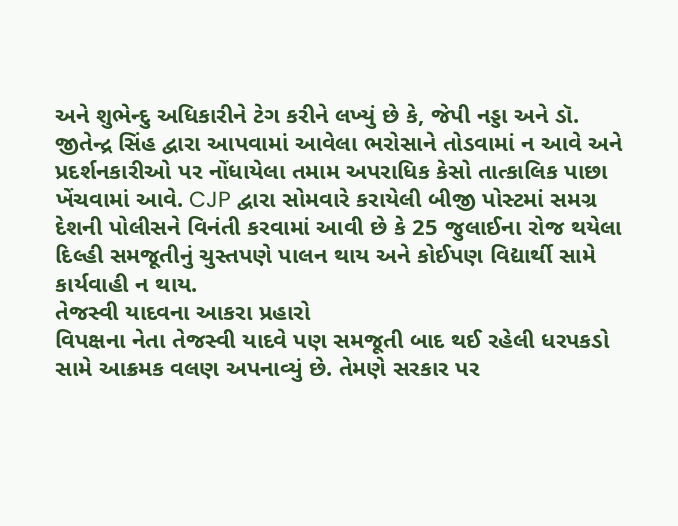અને શુભેન્દુ અધિકારીને ટેગ કરીને લખ્યું છે કે, જેપી નડ્ડા અને ડૉ. જીતેન્દ્ર સિંહ દ્વારા આપવામાં આવેલા ભરોસાને તોડવામાં ન આવે અને પ્રદર્શનકારીઓ પર નોંધાયેલા તમામ અપરાધિક કેસો તાત્કાલિક પાછા ખેંચવામાં આવે. CJP દ્વારા સોમવારે કરાયેલી બીજી પોસ્ટમાં સમગ્ર દેશની પોલીસને વિનંતી કરવામાં આવી છે કે 25 જુલાઈના રોજ થયેલા દિલ્હી સમજૂતીનું ચુસ્તપણે પાલન થાય અને કોઈપણ વિદ્યાર્થી સામે કાર્યવાહી ન થાય.
તેજસ્વી યાદવના આકરા પ્રહારો
વિપક્ષના નેતા તેજસ્વી યાદવે પણ સમજૂતી બાદ થઈ રહેલી ધરપકડો સામે આક્રમક વલણ અપનાવ્યું છે. તેમણે સરકાર પર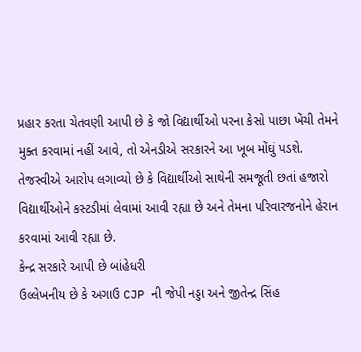પ્રહાર કરતા ચેતવણી આપી છે કે જો વિદ્યાર્થીઓ પરના કેસો પાછા ખેંચી તેમને મુક્ત કરવામાં નહીં આવે, તો એનડીએ સરકારને આ ખૂબ મોંઘું પડશે. તેજસ્વીએ આરોપ લગાવ્યો છે કે વિદ્યાર્થીઓ સાથેની સમજૂતી છતાં હજારો વિદ્યાર્થીઓને કસ્ટડીમાં લેવામાં આવી રહ્યા છે અને તેમના પરિવારજનોને હેરાન કરવામાં આવી રહ્યા છે.
કેન્દ્ર સરકારે આપી છે બાંહેધરી
ઉલ્લેખનીય છે કે અગાઉ CJP ની જેપી નડ્ડા અને જીતેન્દ્ર સિંહ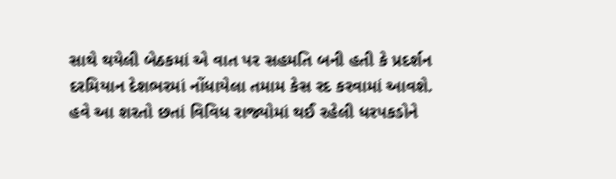સાથે થયેલી બેઠકમાં એ વાત પર સહમતિ બની હતી કે પ્રદર્શન દરમિયાન દેશભરમાં નોંધાયેલા તમામ કેસ રદ કરવામાં આવશે. હવે આ શરતો છતાં વિવિધ રાજ્યોમાં થઈ રહેલી ધરપકડોને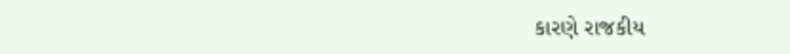કારણે રાજકીય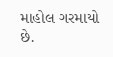માહોલ ગરમાયો છે.